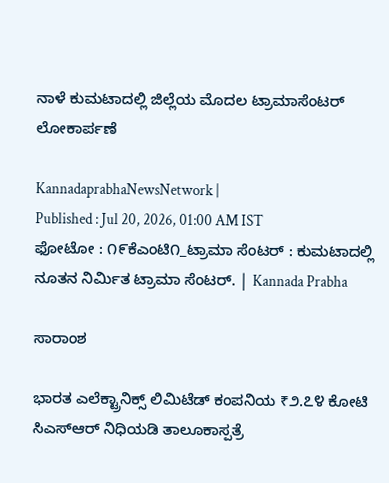ನಾಳೆ ಕುಮಟಾದಲ್ಲಿ ಜಿಲ್ಲೆಯ ಮೊದಲ ಟ್ರಾಮಾಸೆಂಟರ್ ಲೋಕಾರ್ಪಣೆ

KannadaprabhaNewsNetwork |
Published : Jul 20, 2026, 01:00 AM IST
ಫೋಟೋ : ೧೯ಕೆಎಂಟಿ೧_ಟ್ರಾಮಾ ಸೆಂಟರ್ : ಕುಮಟಾದಲ್ಲಿ ನೂತನ ನಿರ್ಮಿತ ಟ್ರಾಮಾ ಸೆಂಟರ್. | Kannada Prabha

ಸಾರಾಂಶ

ಭಾರತ ಎಲೆಕ್ಟ್ರಾನಿಕ್ಸ್ ಲಿಮಿಟೆಡ್ ಕಂಪನಿಯ ₹೨.೭೪ ಕೋಟಿ ಸಿಎಸ್‌ಆರ್ ನಿಧಿಯಡಿ ತಾಲೂಕಾಸ್ಪತ್ರೆ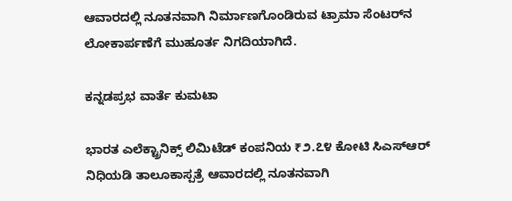ಆವಾರದಲ್ಲಿ ನೂತನವಾಗಿ ನಿರ್ಮಾಣಗೊಂಡಿರುವ ಟ್ರಾಮಾ ಸೆಂಟರ್‌ನ ಲೋಕಾರ್ಪಣೆಗೆ ಮುಹೂರ್ತ ನಿಗದಿಯಾಗಿದೆ.

ಕನ್ನಡಪ್ರಭ ವಾರ್ತೆ ಕುಮಟಾ

ಭಾರತ ಎಲೆಕ್ಟ್ರಾನಿಕ್ಸ್ ಲಿಮಿಟೆಡ್ ಕಂಪನಿಯ ₹೨.೭೪ ಕೋಟಿ ಸಿಎಸ್‌ಆರ್ ನಿಧಿಯಡಿ ತಾಲೂಕಾಸ್ಪತ್ರೆ ಆವಾರದಲ್ಲಿ ನೂತನವಾಗಿ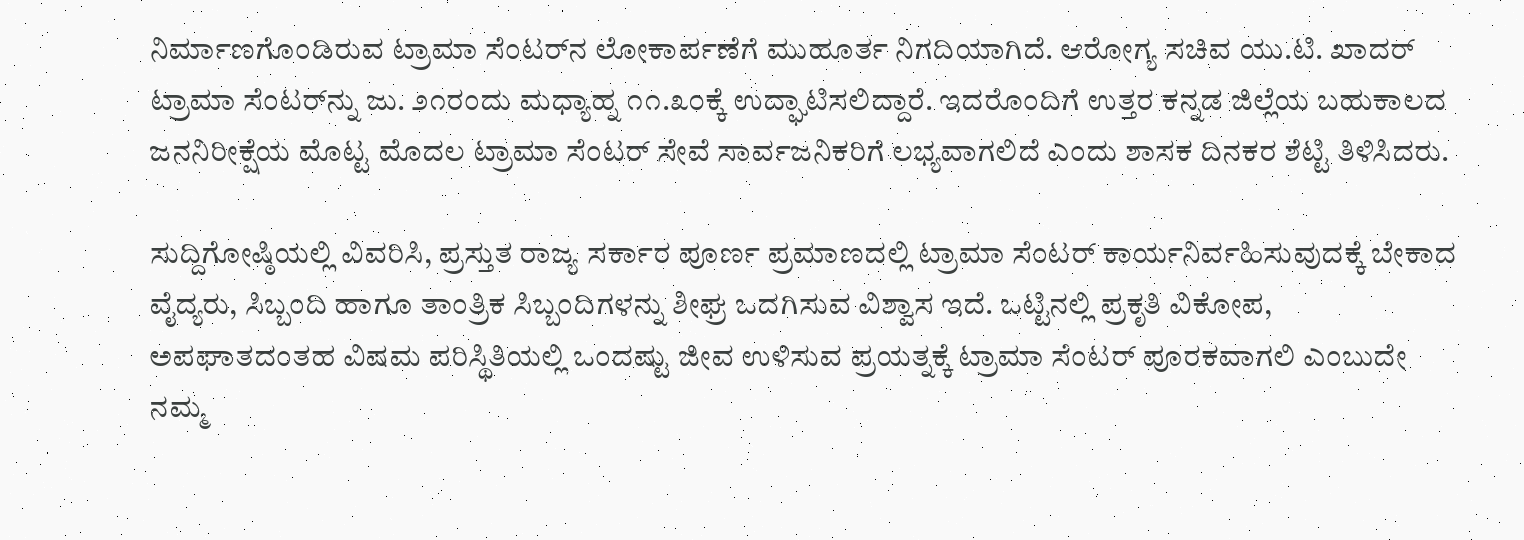ನಿರ್ಮಾಣಗೊಂಡಿರುವ ಟ್ರಾಮಾ ಸೆಂಟರ್‌ನ ಲೋಕಾರ್ಪಣೆಗೆ ಮುಹೂರ್ತ ನಿಗದಿಯಾಗಿದೆ. ಆರೋಗ್ಯ ಸಚಿವ ಯು.ಟಿ. ಖಾದರ್ ಟ್ರಾಮಾ ಸೆಂಟರ್‌ನ್ನು ಜು. ೨೧ರಂದು ಮಧ್ಯಾಹ್ನ ೧೧.೩೦ಕ್ಕೆ ಉದ್ಘಾಟಿಸಲಿದ್ದಾರೆ. ಇದರೊಂದಿಗೆ ಉತ್ತರ ಕನ್ನಡ ಜಿಲ್ಲೆಯ ಬಹುಕಾಲದ ಜನನಿರೀಕ್ಷೆಯ ಮೊಟ್ಟ ಮೊದಲ ಟ್ರಾಮಾ ಸೆಂಟರ್ ಸೇವೆ ಸಾರ್ವಜನಿಕರಿಗೆ ಲಭ್ಯವಾಗಲಿದೆ ಎಂದು ಶಾಸಕ ದಿನಕರ ಶೆಟ್ಟಿ ತಿಳಿಸಿದರು.

ಸುದ್ದಿಗೋಷ್ಠಿಯಲ್ಲಿ ವಿವರಿಸಿ, ಪ್ರಸ್ತುತ ರಾಜ್ಯ ಸರ್ಕಾರ ಪೂರ್ಣ ಪ್ರಮಾಣದಲ್ಲಿ ಟ್ರಾಮಾ ಸೆಂಟರ್ ಕಾರ್ಯನಿರ್ವಹಿಸುವುದಕ್ಕೆ ಬೇಕಾದ ವೈದ್ಯರು, ಸಿಬ್ಬಂದಿ ಹಾಗೂ ತಾಂತ್ರಿಕ ಸಿಬ್ಬಂದಿಗಳನ್ನು ಶೀಘ್ರ ಒದಗಿಸುವ ವಿಶ್ವಾಸ ಇದೆ. ಒಟ್ಟಿನಲ್ಲಿ ಪ್ರಕೃತಿ ವಿಕೋಪ, ಅಪಘಾತದಂತಹ ವಿಷಮ ಪರಿಸ್ಥಿತಿಯಲ್ಲಿ ಒಂದಷ್ಟು ಜೀವ ಉಳಿಸುವ ಪ್ರಯತ್ನಕ್ಕೆ ಟ್ರಾಮಾ ಸೆಂಟರ್ ಪೂರಕವಾಗಲಿ ಎಂಬುದೇ ನಮ್ಮ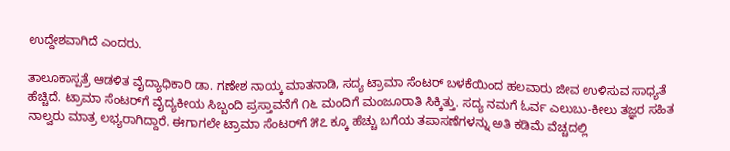ಉದ್ದೇಶವಾಗಿದೆ ಎಂದರು.

ತಾಲೂಕಾಸ್ಪತ್ರೆ ಆಡಳಿತ ವೈದ್ಯಾಧಿಕಾರಿ ಡಾ. ಗಣೇಶ ನಾಯ್ಕ ಮಾತನಾಡಿ, ಸದ್ಯ ಟ್ರಾಮಾ ಸೆಂಟರ್ ಬಳಕೆಯಿಂದ ಹಲವಾರು ಜೀವ ಉಳಿಸುವ ಸಾಧ್ಯತೆ ಹೆಚ್ಚಿದೆ. ಟ್ರಾಮಾ ಸೆಂಟರ್‌ಗೆ ವೈದ್ಯಕೀಯ ಸಿಬ್ಬಂದಿ ಪ್ರಸ್ತಾವನೆಗೆ ೧೬ ಮಂದಿಗೆ ಮಂಜೂರಾತಿ ಸಿಕ್ಕಿತ್ತು. ಸದ್ಯ ನಮಗೆ ಓರ್ವ ಎಲುಬು-ಕೀಲು ತಜ್ಞರ ಸಹಿತ ನಾಲ್ವರು ಮಾತ್ರ ಲಭ್ಯರಾಗಿದ್ದಾರೆ. ಈಗಾಗಲೇ ಟ್ರಾಮಾ ಸೆಂಟರ್‌ಗೆ ೫೭ ಕ್ಕೂ ಹೆಚ್ಚು ಬಗೆಯ ತಪಾಸಣೆಗಳನ್ನು ಅತಿ ಕಡಿಮೆ ವೆಚ್ಚದಲ್ಲಿ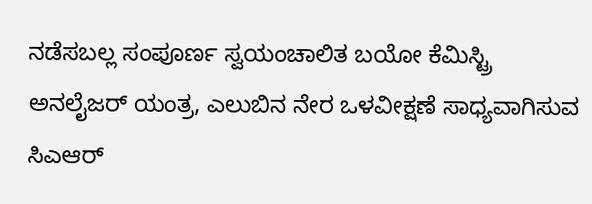ನಡೆಸಬಲ್ಲ ಸಂಪೂರ್ಣ ಸ್ವಯಂಚಾಲಿತ ಬಯೋ ಕೆಮಿಸ್ಟ್ರಿ ಅನಲೈಜರ್ ಯಂತ್ರ, ಎಲುಬಿನ ನೇರ ಒಳವೀಕ್ಷಣೆ ಸಾಧ್ಯವಾಗಿಸುವ ಸಿಎಆರ್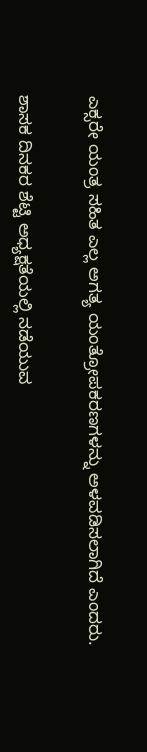ಎಕ್ಸರೇ ಯಂತ್ರ ಸಹಿತ ಎಲ್ಲ ಅಗತ್ಯ ಯಂತ್ರೋಪಕರಣಗಳನ್ನು ಅಳವಡಿಸಲಾಗಿದೆ ಎಂದರು.

ಶಾಸಕ ದಿನಕರ ಶೆಟ್ಟಿ ಅಧ್ಯಕ್ಷತೆಯಲ್ಲಿ ನಡೆಯುವ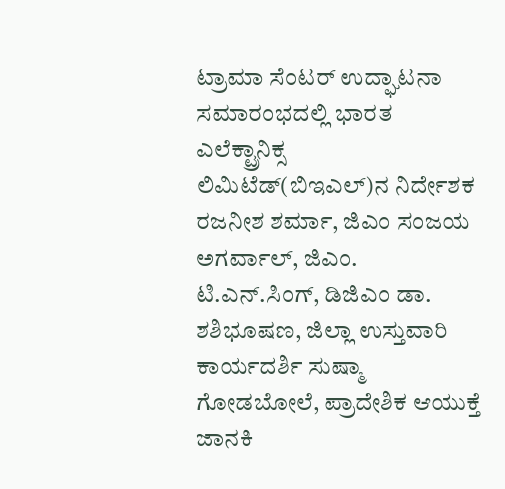ಟ್ರಾಮಾ ಸೆಂಟರ್ ಉದ್ಘಾಟನಾ ಸಮಾರಂಭದಲ್ಲಿ ಭಾರತ ಎಲೆಕ್ಟ್ರಾನಿಕ್ಸ ಲಿಮಿಟೆಡ್(ಬಿಇಎಲ್)ನ ನಿರ್ದೇಶಕ ರಜನೀಶ ಶರ್ಮಾ, ಜಿಎಂ ಸಂಜಯ ಅಗರ್ವಾಲ್, ಜಿಎಂ. ಟಿ.ಎನ್.ಸಿಂಗ್, ಡಿಜಿಎಂ ಡಾ. ಶಶಿಭೂಷಣ, ಜಿಲ್ಲಾ ಉಸ್ತುವಾರಿ ಕಾರ್ಯದರ್ಶಿ ಸುಷ್ಮಾ ಗೋಡಬೋಲೆ, ಪ್ರಾದೇಶಿಕ ಆಯುಕ್ತೆ ಜಾನಕಿ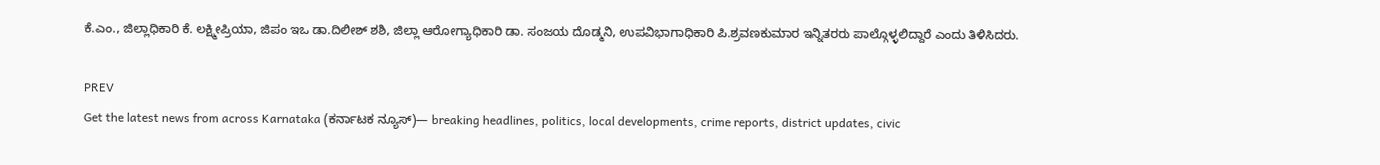ಕೆ.ಎಂ., ಜಿಲ್ಲಾಧಿಕಾರಿ ಕೆ. ಲಕ್ಷ್ಮೀಪ್ರಿಯಾ, ಜಿಪಂ ಇಒ ಡಾ.ದಿಲೀಶ್ ಶಶಿ, ಜಿಲ್ಲಾ ಆರೋಗ್ಯಾಧಿಕಾರಿ ಡಾ. ಸಂಜಯ ದೊಡ್ಮನಿ, ಉಪವಿಭಾಗಾಧಿಕಾರಿ ಪಿ.ಶ್ರವಣಕುಮಾರ ಇನ್ನಿತರರು ಪಾಲ್ಗೊಳ್ಳಲಿದ್ದಾರೆ ಎಂದು ತಿಳಿಸಿದರು.

PREV
Get the latest news from across Karnataka (ಕರ್ನಾಟಕ ನ್ಯೂಸ್)— breaking headlines, politics, local developments, crime reports, district updates, civic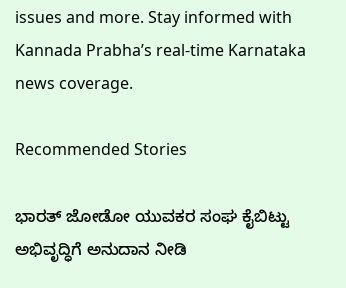issues and more. Stay informed with Kannada Prabha’s real‑time Karnataka news coverage.

Recommended Stories

ಭಾರತ್ ಜೋಡೋ ಯುವಕರ ಸಂಘ ಕೈಬಿಟ್ಟು ಅಭಿವೃದ್ಧಿಗೆ ಅನುದಾನ ನೀಡಿ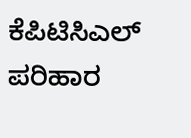ಕೆಪಿಟಿಸಿಎಲ್ ಪರಿಹಾರ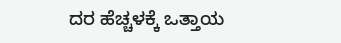ದರ ಹೆಚ್ಚಳಕ್ಕೆ ಒತ್ತಾಯ